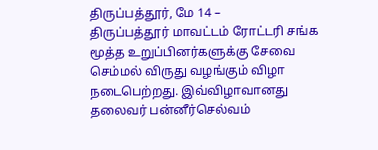திருப்பத்தூர், மே 14 –
திருப்பத்தூர் மாவட்டம் ரோட்டரி சங்க மூத்த உறுப்பினர்களுக்கு சேவை செம்மல் விருது வழங்கும் விழா நடைபெற்றது. இவ்விழாவானது தலைவர் பன்னீர்செல்வம்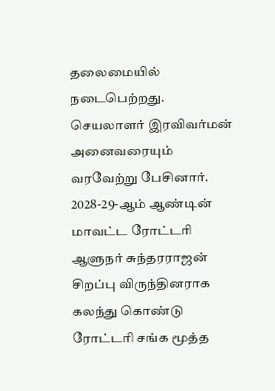தலைமையில் நடைபெற்றது. செயலாளர் இரவிவர்மன் அனைவரையும் வரவேற்று பேசினார்.
2028-29-ஆம் ஆண்டின் மாவட்ட ரோட்டரி ஆளுநர் சுந்தரராஜன் சிறப்பு விருந்தினராக கலந்து கொண்டு ரோட்டரி சங்க மூத்த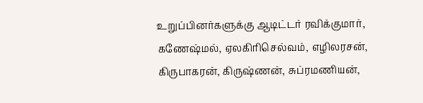உறுப்பினர்களுக்கு ஆடிட்டர் ரவிக்குமார், கணேஷ்மல், ஏலகிரிசெல்வம், எழிலரசன், கிருபாகரன், கிருஷ்ணன், சுப்ரமணியன்,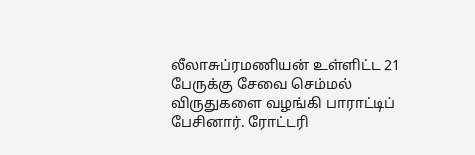லீலாசுப்ரமணியன் உள்ளிட்ட 21 பேருக்கு சேவை செம்மல் விருதுகளை வழங்கி பாராட்டிப் பேசினார். ரோட்டரி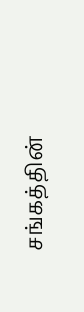சங்கத்தின்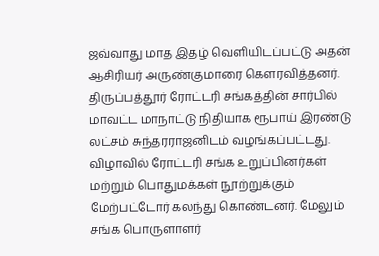ஜவ்வாது மாத இதழ் வெளியிடப்பட்டு அதன் ஆசிரியர் அருண்குமாரை கௌரவித்தனர்.
திருப்பத்தூர் ரோட்டரி சங்கத்தின் சார்பில் மாவட்ட மாநாட்டு நிதியாக ரூபாய் இரண்டு லட்சம் சுந்தரராஜனிடம் வழங்கப்பட்டது. விழாவில் ரோட்டரி சங்க உறுப்பினர்கள் மற்றும் பொதுமக்கள் நூற்றுக்கும் மேற்பட்டோர் கலந்து கொண்டனர். மேலும் சங்க பொருளாளர்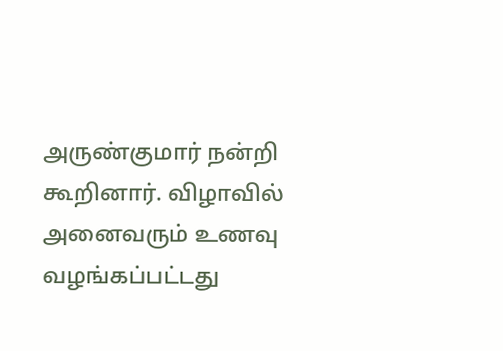அருண்குமார் நன்றி கூறினார். விழாவில் அனைவரும் உணவு வழங்கப்பட்டது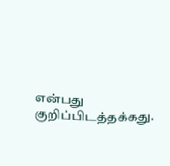என்பது குறிப்பிடத்தக்கது.